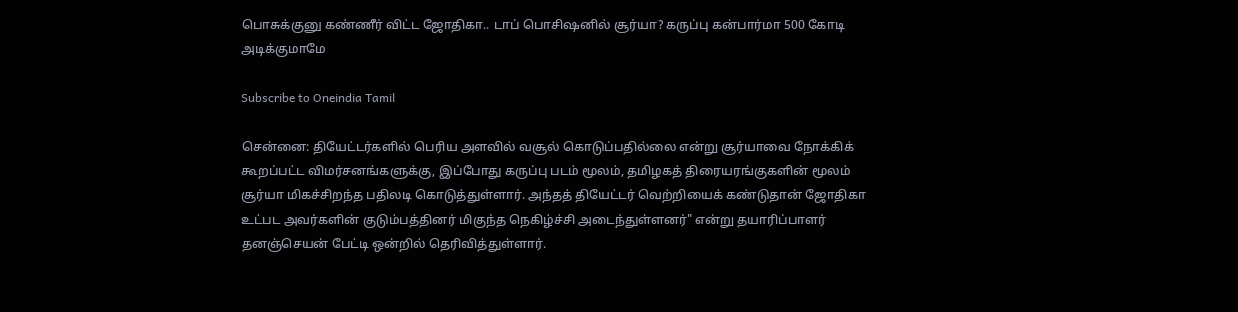பொசுக்குனு கண்ணீர் விட்ட ஜோதிகா.. டாப் பொசிஷனில் சூர்யா? கருப்பு கன்பார்மா 500 கோடி அடிக்குமாமே

Subscribe to Oneindia Tamil

சென்னை: தியேட்டர்களில் பெரிய அளவில் வசூல் கொடுப்பதில்லை என்று சூர்யாவை நோக்கிக் கூறப்பட்ட விமர்சனங்களுக்கு, இப்போது கருப்பு படம் மூலம், தமிழகத் திரையரங்குகளின் மூலம் சூர்யா மிகச்சிறந்த பதிலடி கொடுத்துள்ளார். அந்தத் தியேட்டர் வெற்றியைக் கண்டுதான் ஜோதிகா உட்பட அவர்களின் குடும்பத்தினர் மிகுந்த நெகிழ்ச்சி அடைந்துள்ளனர்" என்று தயாரிப்பாளர் தனஞ்செயன் பேட்டி ஒன்றில் தெரிவித்துள்ளார்.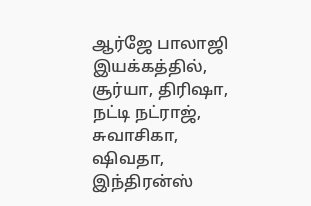ஆர்ஜே பாலாஜி இயக்கத்தில், சூர்யா, திரிஷா, நட்டி நட்ராஜ், சுவாசிகா, ஷிவதா, இந்திரன்ஸ்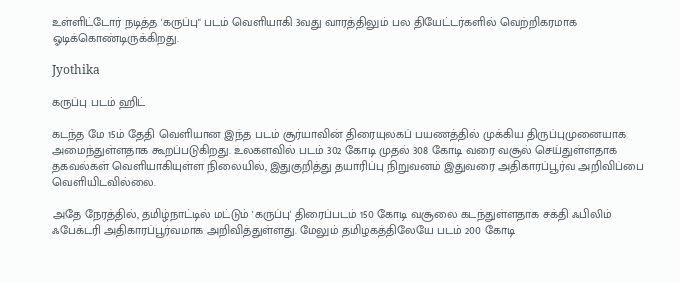உள்ளிட்டோர் நடித்த 'கருப்பு" படம் வெளியாகி 3வது வாரத்திலும் பல தியேட்டர்களில் வெற்றிகரமாக ஓடிக்கொண்டிருக்கிறது.

Jyothika

கருப்பு படம் ஹிட்

கடந்த மே 15ம் தேதி வெளியான இந்த படம் சூர்யாவின் திரையுலகப் பயணத்தில் முக்கிய திருப்புமுனையாக அமைந்துள்ளதாக கூறப்படுகிறது. உலகளவில் படம் 302 கோடி முதல் 308 கோடி வரை வசூல் செய்துள்ளதாக தகவல்கள் வெளியாகியுள்ள நிலையில், இதுகுறித்து தயாரிப்பு நிறுவனம் இதுவரை அதிகாரப்பூர்வ அறிவிப்பை வெளியிடவில்லை.

அதே நேரத்தில், தமிழ்நாட்டில் மட்டும் 'கருப்பு' திரைப்படம் 150 கோடி வசூலை கடந்துள்ளதாக சக்தி ஃபிலிம் ஃபேக்டரி அதிகாரப்பூர்வமாக அறிவித்துள்ளது. மேலும் தமிழகத்திலேயே படம் 200 கோடி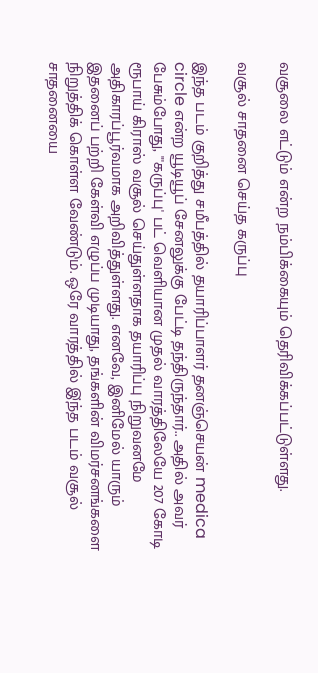வசூலை எட்டும் என்ற நம்பிக்கையும் தெரிவிக்கப்பட்டுள்ளது.

வசூல் சாதனை செய்த கருப்பு

இந்த படம் குறித்து சமீபத்தில் தயாரிப்பாளர் தனஞ்செயன் medica circle என்ற யூடியூப் சேனலுக்கு பேட்டி தந்திருந்தார்.. அதில் அவர் பேசும்போது, "'கருப்பு' பட் வெளியான முதல் வாரத்திலேயே 207 கோடி ரூபாய் கிராஸ் வசூல் செய்துள்ளதாக தயாரிப்பு நிறுவனமே அதிகாரப்பூர்வமாக அறிவித்துள்ளது. எனவே, இனிமேல் யாரும் இதனைப் பற்றி கேள்வி எழுப்ப முடியாது, தங்களின் விமர்சனங்களை நிறுத்திக் கொள்ள வேண்டும். ஒரே வாரத்தில் இ்ந்த படம் வசூல் சாதனையை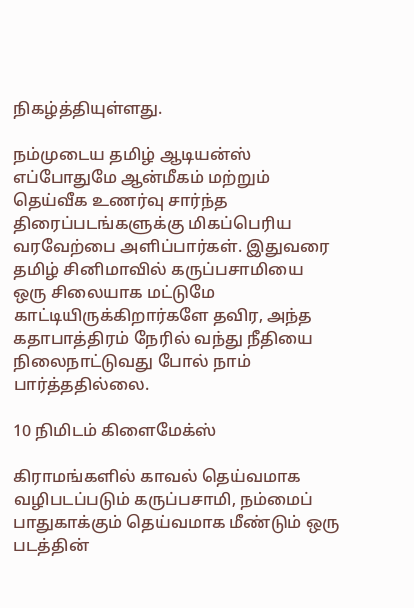நிகழ்த்தியுள்ளது.

நம்முடைய தமிழ் ஆடியன்ஸ் எப்போதுமே ஆன்மீகம் மற்றும் தெய்வீக உணர்வு சார்ந்த திரைப்படங்களுக்கு மிகப்பெரிய வரவேற்பை அளிப்பார்கள். இதுவரை தமிழ் சினிமாவில் கருப்பசாமியை ஒரு சிலையாக மட்டுமே காட்டியிருக்கிறார்களே தவிர, அந்த கதாபாத்திரம் நேரில் வந்து நீதியை நிலைநாட்டுவது போல் நாம் பார்த்ததில்லை.

10 நிமிடம் கிளைமேக்ஸ்

கிராமங்களில் காவல் தெய்வமாக வழிபடப்படும் கருப்பசாமி, நம்மைப் பாதுகாக்கும் தெய்வமாக மீண்டும் ஒரு படத்தின்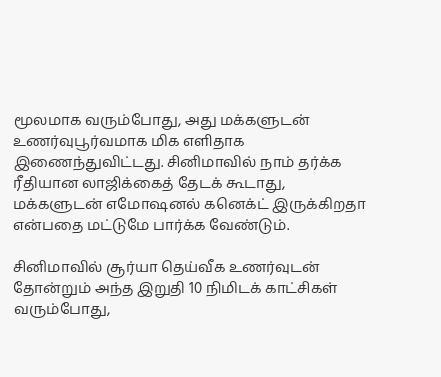மூலமாக வரும்போது, அது மக்களுடன் உணர்வுபூர்வமாக மிக எளிதாக இணைந்துவிட்டது. சினிமாவில் நாம் தர்க்க ரீதியான லாஜிக்கைத் தேடக் கூடாது, மக்களுடன் எமோஷனல் கனெக்ட் இருக்கிறதா என்பதை மட்டுமே பார்க்க வேண்டும்.

சினிமாவில் சூர்யா தெய்வீக உணர்வுடன் தோன்றும் அந்த இறுதி 10 நிமிடக் காட்சிகள் வரும்போது,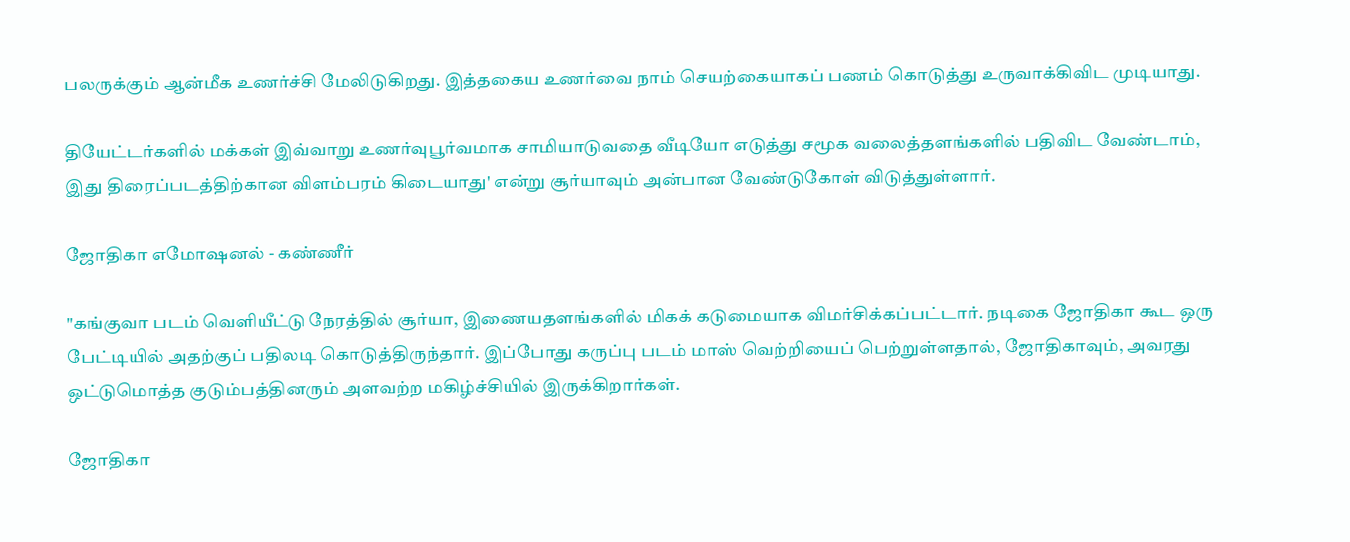பலருக்கும் ஆன்மீக உணர்ச்சி மேலிடுகிறது. இத்தகைய உணர்வை நாம் செயற்கையாகப் பணம் கொடுத்து உருவாக்கிவிட முடியாது.

தியேட்டர்களில் மக்கள் இவ்வாறு உணர்வுபூர்வமாக சாமியாடுவதை வீடியோ எடுத்து சமூக வலைத்தளங்களில் பதிவிட வேண்டாம், இது திரைப்படத்திற்கான விளம்பரம் கிடையாது' என்று சூர்யாவும் அன்பான வேண்டுகோள் விடுத்துள்ளார்.

ஜோதிகா எமோஷனல் - கண்ணீர்

"கங்குவா படம் வெளியீட்டு நேரத்தில் சூர்யா, இணையதளங்களில் மிகக் கடுமையாக விமர்சிக்கப்பட்டார். நடிகை ஜோதிகா கூட ஒரு பேட்டியில் அதற்குப் பதிலடி கொடுத்திருந்தார். இப்போது கருப்பு படம் மாஸ் வெற்றியைப் பெற்றுள்ளதால், ஜோதிகாவும், அவரது ஒட்டுமொத்த குடும்பத்தினரும் அளவற்ற மகிழ்ச்சியில் இருக்கிறார்கள்.

ஜோதிகா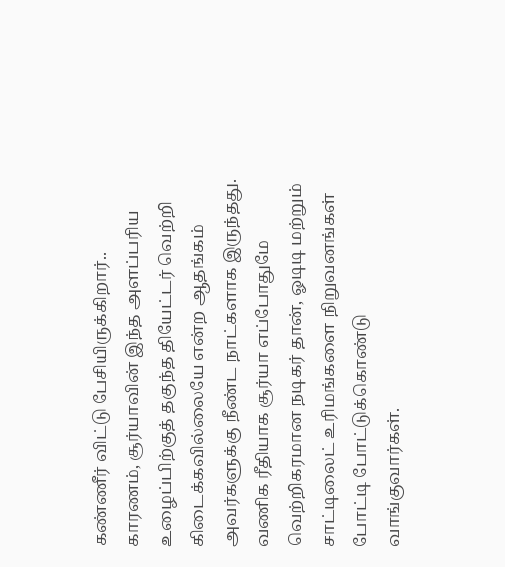கண்ணீர் விட்டு பேசியிருக்கிறார்.. காரணம், சூர்யாவின் இந்த அளப்பரிய உழைப்பிற்குத் தகுந்த தியேட்டர் வெற்றி கிடைக்கவில்லையே என்ற ஆதங்கம் அவர்களுக்கு நீண்ட நாட்களாக இருந்தது. வணிக ரீதியாக சூர்யா எப்போதுமே வெற்றிகரமான நடிகர் தான், ஓடிடி மற்றும் சாட்டிலைட் உரிமங்களை நிறுவனங்கள் போட்டி போட்டுக்கொண்டு வாங்குவார்கள்.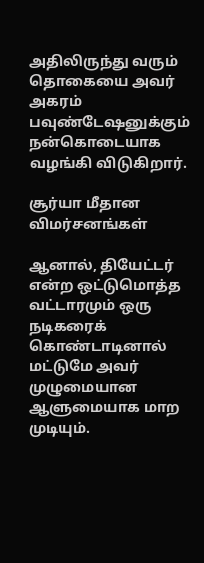அதிலிருந்து வரும் தொகையை அவர் அகரம் பவுண்டேஷனுக்கும் நன்கொடையாக வழங்கி விடுகிறார்.

சூர்யா மீதான விமர்சனங்கள்

ஆனால், தியேட்டர் என்ற ஒட்டுமொத்த வட்டாரமும் ஒரு நடிகரைக் கொண்டாடினால் மட்டுமே அவர் முழுமையான ஆளுமையாக மாற முடியும்.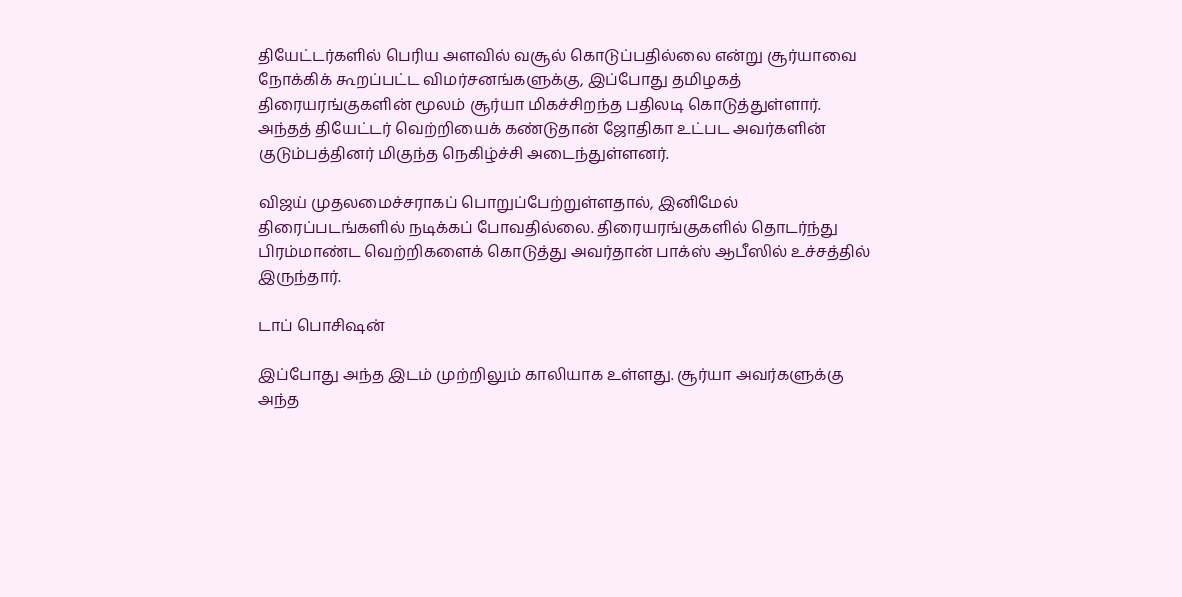தியேட்டர்களில் பெரிய அளவில் வசூல் கொடுப்பதில்லை என்று சூர்யாவை நோக்கிக் கூறப்பட்ட விமர்சனங்களுக்கு, இப்போது தமிழகத் திரையரங்குகளின் மூலம் சூர்யா மிகச்சிறந்த பதிலடி கொடுத்துள்ளார். அந்தத் தியேட்டர் வெற்றியைக் கண்டுதான் ஜோதிகா உட்பட அவர்களின் குடும்பத்தினர் மிகுந்த நெகிழ்ச்சி அடைந்துள்ளனர்.

விஜய் முதலமைச்சராகப் பொறுப்பேற்றுள்ளதால், இனிமேல் திரைப்படங்களில் நடிக்கப் போவதில்லை. திரையரங்குகளில் தொடர்ந்து பிரம்மாண்ட வெற்றிகளைக் கொடுத்து அவர்தான் பாக்ஸ் ஆபீஸில் உச்சத்தில் இருந்தார்.

டாப் பொசிஷன்

இப்போது அந்த இடம் முற்றிலும் காலியாக உள்ளது. சூர்யா அவர்களுக்கு அந்த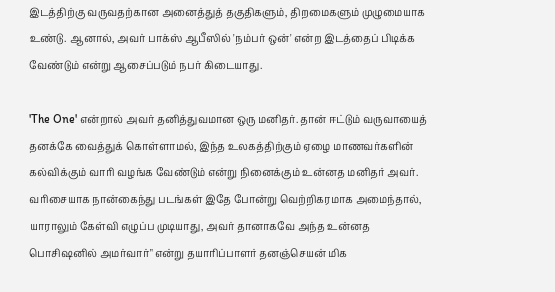இடத்திற்கு வருவதற்கான அனைத்துத் தகுதிகளும், திறமைகளும் முழுமையாக உண்டு. ஆனால், அவர் பாக்ஸ் ஆபீஸில் 'நம்பர் ஒன்' என்ற இடத்தைப் பிடிக்க வேண்டும் என்று ஆசைப்படும் நபர் கிடையாது.

'The One' என்றால் அவர் தனித்துவமான ஒரு மனிதர். தான் ஈட்டும் வருவாயைத் தனக்கே வைத்துக் கொள்ளாமல், இந்த உலகத்திற்கும் ஏழை மாணவர்களின் கல்விக்கும் வாரி வழங்க வேண்டும் என்று நினைக்கும் உன்னத மனிதர் அவர். வரிசையாக நான்கைந்து படங்கள் இதே போன்று வெற்றிகரமாக அமைந்தால், யாராலும் கேள்வி எழுப்ப முடியாது, அவர் தானாகவே அந்த உன்னத பொசிஷனில் அமர்வார்" என்று தயாரிப்பாளர் தனஞ்செயன் மிக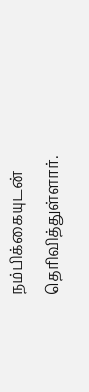நம்பிக்கையுடன் தெரிவித்துள்ளார்.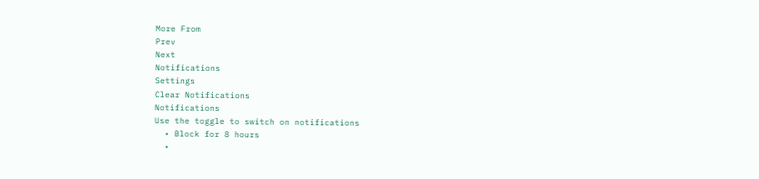More From
Prev
Next
Notifications
Settings
Clear Notifications
Notifications
Use the toggle to switch on notifications
  • Block for 8 hours
  •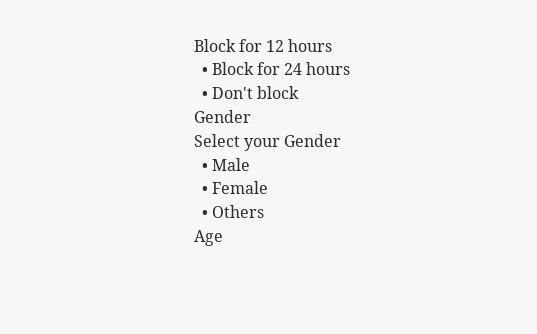Block for 12 hours
  • Block for 24 hours
  • Don't block
Gender
Select your Gender
  • Male
  • Female
  • Others
Age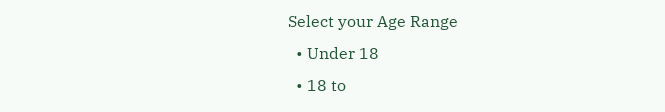Select your Age Range
  • Under 18
  • 18 to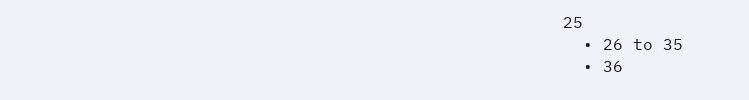25
  • 26 to 35
  • 36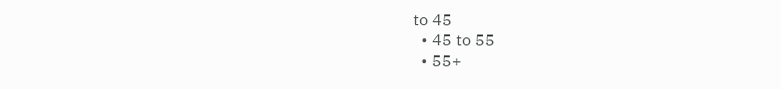to 45
  • 45 to 55
  • 55+